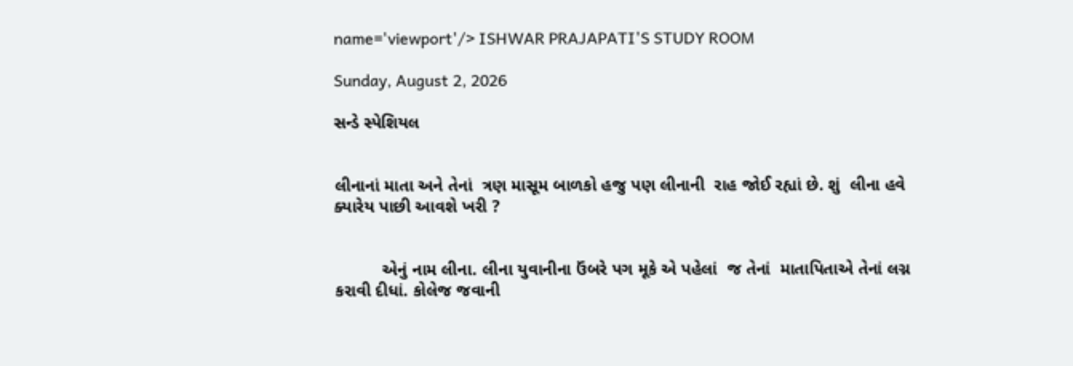name='viewport'/> ISHWAR PRAJAPATI'S STUDY ROOM

Sunday, August 2, 2026

સન્ડે સ્પેશિયલ


લીનાનાં માતા અને તેનાં  ત્રણ માસૂમ બાળકો હજુ પણ લીનાની  રાહ જોઈ રહ્યાં છે. શું  લીના હવે ક્યારેય પાછી આવશે ખરી ?


          એનું નામ લીના. લીના યુવાનીના ઉંબરે પગ મૂકે એ પહેલાં  જ તેનાં  માતાપિતાએ તેનાં લગ્ન કરાવી દીધાં. કોલેજ જવાની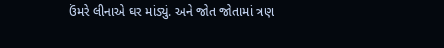ઉંમરે લીનાએ ઘર માંડ્યું. અને જોત જોતામાં ત્રણ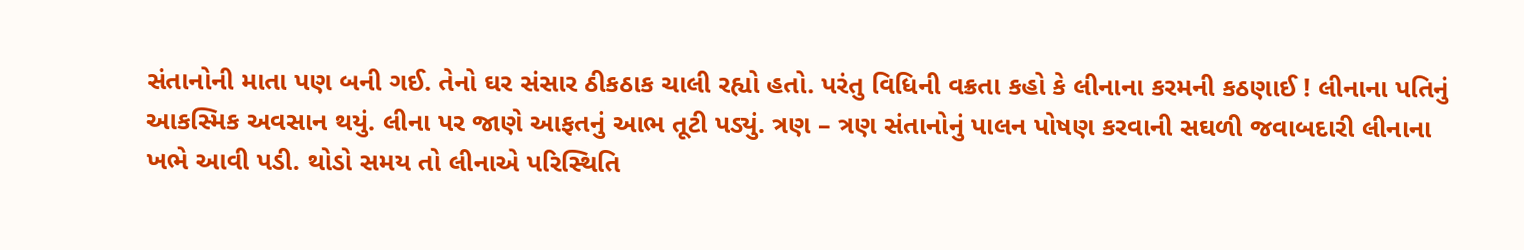સંતાનોની માતા પણ બની ગઈ. તેનો ઘર સંસાર ઠીકઠાક ચાલી રહ્યો હતો. પરંતુ વિધિની વક્રતા કહો કે લીનાના કરમની કઠણાઈ ! લીનાના પતિનું આકસ્મિક અવસાન થયું. લીના પર જાણે આફતનું આભ તૂટી પડ્યું. ત્રણ – ત્રણ સંતાનોનું પાલન પોષણ કરવાની સઘળી જવાબદારી લીનાના ખભે આવી પડી. થોડો સમય તો લીનાએ પરિસ્થિતિ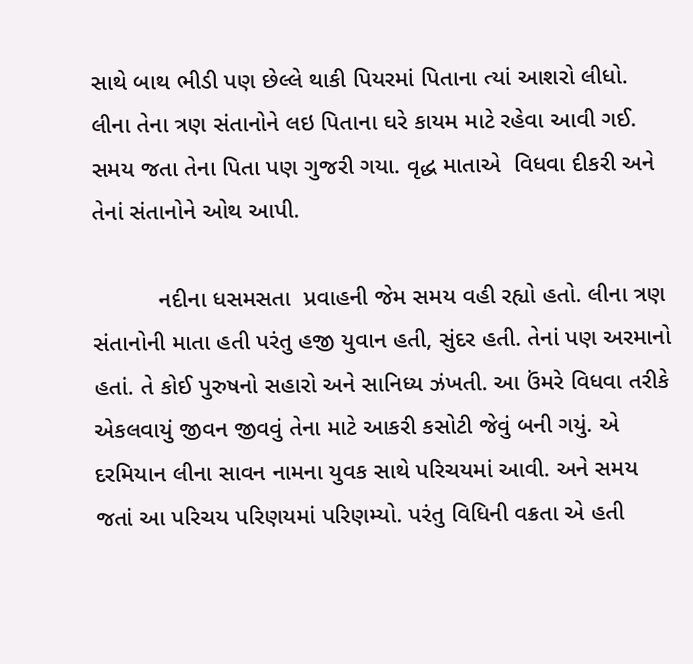સાથે બાથ ભીડી પણ છેલ્લે થાકી પિયરમાં પિતાના ત્યાં આશરો લીધો. લીના તેના ત્રણ સંતાનોને લઇ પિતાના ઘરે કાયમ માટે રહેવા આવી ગઈ. સમય જતા તેના પિતા પણ ગુજરી ગયા. વૃદ્ધ માતાએ  વિધવા દીકરી અને તેનાં સંતાનોને ઓથ આપી.

          નદીના ધસમસતા  પ્રવાહની જેમ સમય વહી રહ્યો હતો. લીના ત્રણ સંતાનોની માતા હતી પરંતુ હજી યુવાન હતી, સુંદર હતી. તેનાં પણ અરમાનો હતાં. તે કોઈ પુરુષનો સહારો અને સાનિધ્ય ઝંખતી. આ ઉંમરે વિધવા તરીકે એકલવાયું જીવન જીવવું તેના માટે આકરી કસોટી જેવું બની ગયું. એ દરમિયાન લીના સાવન નામના યુવક સાથે પરિચયમાં આવી. અને સમય જતાં આ પરિચય પરિણયમાં પરિણમ્યો. પરંતુ વિધિની વક્રતા એ હતી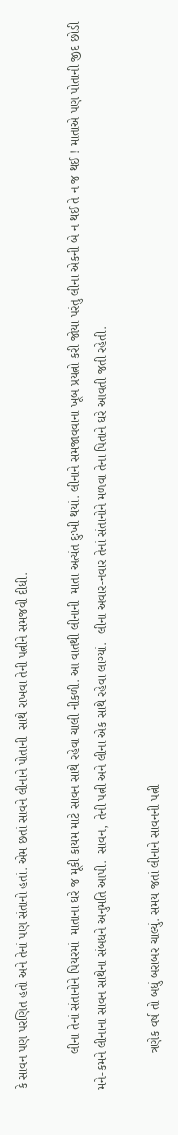કે સાવન પણ પરણિત હતો અને તેનાં પણ સંતાનો હતાં. એમ છતાં સાવને લીનાને પોતાની  સાથે રાખવા તેની પત્નીને સમજવી દીધી.

          લીના તેનાં સંતાનોને પિયરમાં  માતાના ઘરે જ મૂકી કાયમ માટે સાવન સાથે રહેવા ચાલી નીકળી. આ વાતથી લીનાની  માતા અત્યંત દુઃખી થયાં. લીનાને સમજાવવાના ખૂબ પ્રયત્નો કરી જોયા પરંતુ લીના એકની બે ન થઈ તે ન જ થઈ ! માતાએ પણ પોતાની જીદ છોડી મને-કમને લીનાના સાવન સાથેના સંબધને અનુમતિ આપી.  સાવન, તેની પત્ની અને લીના એક સાથે રહેવા લાગ્યાં.  લીના અવાર-નવાર તેનાં સંતાનોને મળવા તેના પિતાને ઘરે આવતી જતી રહેતી.

          ત્રણેક વર્ષ તો બધું બરાબર ચાલ્યું. સમય જતાં લીનાને સાવનની પત્ની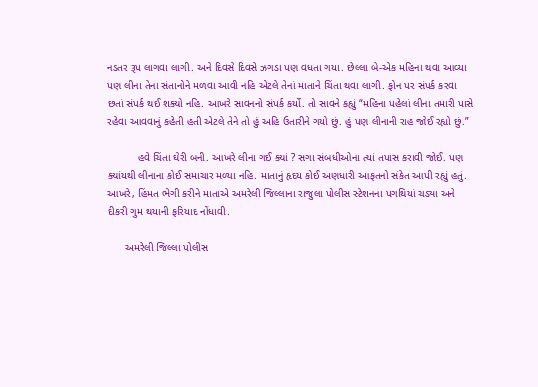નડતર રૂપ લાગવા લાગી. અને દિવસે દિવસે ઝગડા પણ વધતા ગયા. છેલ્લા બે-એક મહિના થવા આવ્યા પણ લીના તેના સંતાનોને મળવા આવી નહિ એટલે તેનાં માતાને ચિંતા થવા લાગી. ફોન પર સંપર્ક કરવા છતાં સંપર્ક થઈ શક્યો નહિ. આખરે સાવનનો સંપર્ક કર્યો. તો સાવને કહ્યું “મહિના પહેલાં લીના તમારી પાસે રહેવા આવવાનું કહેતી હતી એટલે તેને તો હું અહિ ઉતારીને ગયો છું. હું પણ લીનાની રાહ જોઈ રહ્યો છું.”

          હવે ચિંતા ઘેરી બની. આખરે લીના ગઈ ક્યાં ? સગા સંબધીઓના ત્યાં તપાસ કરાવી જોઈ. પણ ક્યાંયથી લીનાના કોઈ સમાચાર મળ્યા નહિ. માતાનું હૃદય કોઈ અણધારી આફતનો સંકેત આપી રહ્યું હતું. આખરે, હિંમત ભેગી કરીને માતાએ અમરેલી જિલ્લાના રાજુલા પોલીસ સ્ટેશનના પગથિયાં ચડ્યા અને દીકરી ગુમ થયાની ફરિયાદ નોંધાવી.

      અમરેલી જિલ્લા પોલીસ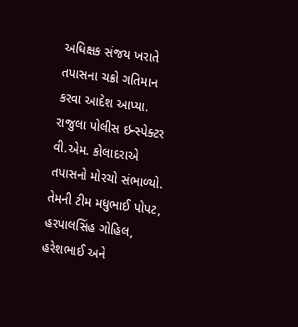અધિક્ષક સંજય ખરાતે તપાસના ચક્રો ગતિમાન કરવા આદેશ આપ્યા. રાજુલા પોલીસ ઇન્સ્પેક્ટર વી.એમ. કોલાદરાએ તપાસનો મોરચો સંભાળ્યો. તેમની ટીમ મધુભાઈ પોપટ, હરપાલસિંહ ગોહિલ, હરેશભાઈ અને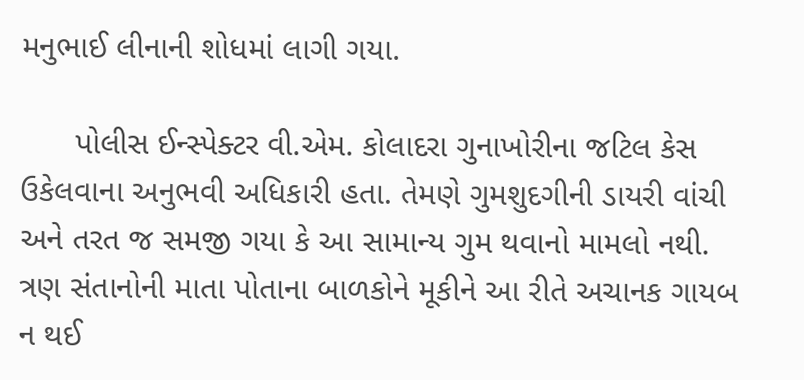મનુભાઈ લીનાની શોધમાં લાગી ગયા.

      પોલીસ ઈન્સ્પેક્ટર વી.એમ. કોલાદરા ગુનાખોરીના જટિલ કેસ ઉકેલવાના અનુભવી અધિકારી હતા. તેમણે ગુમશુદગીની ડાયરી વાંચી અને તરત જ સમજી ગયા કે આ સામાન્ય ગુમ થવાનો મામલો નથી. ત્રણ સંતાનોની માતા પોતાના બાળકોને મૂકીને આ રીતે અચાનક ગાયબ ન થઈ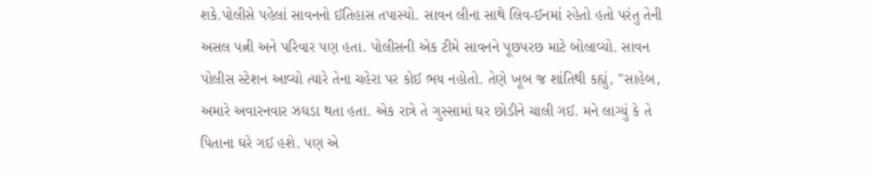શકે.પોલીસે પહેલાં સાવનનો ઈતિહાસ તપાસ્યો. સાવન લીના સાથે લિવ-ઈનમાં રહેતો હતો પરંતુ તેની અસલ પત્ની અને પરિવાર પણ હતા. પોલીસની એક ટીમે સાવનને પૂછપરછ માટે બોલાવ્યો. સાવન પોલીસ સ્ટેશન આવ્યો ત્યારે તેના ચહેરા પર કોઈ ભય નહોતો. તેણે ખૂબ જ શાંતિથી કહ્યું, "સાહેબ, અમારે અવારનવાર ઝઘડા થતા હતા. એક રાત્રે તે ગુસ્સામાં ઘર છોડીને ચાલી ગઈ. મને લાગ્યું કે તે પિતાના ઘરે ગઈ હશે. પણ એ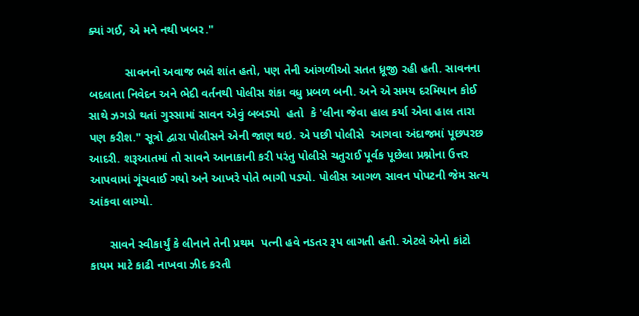ક્યાં ગઈ, એ મને નથી ખબર."

           સાવનનો અવાજ ભલે શાંત હતો, પણ તેની આંગળીઓ સતત ધ્રૂજી રહી હતી. સાવનના બદલાતા નિવેદન અને ભેદી વર્તનથી પોલીસ શંકા વધુ પ્રબળ બની. અને એ સમય દરમિયાન કોઈ સાથે ઝગડો થતાં ગુસ્સામાં સાવન એવું બબડ્યો  હતો  કે 'લીના જેવા હાલ કર્યા એવા હાલ તારા પણ કરીશ." સૂત્રો દ્વારા પોલીસને એની જાણ થઇ. એ પછી પોલીસે  આગવા અંદાજમાં પૂછપરછ આદરી. શરૂઆતમાં તો સાવને આનાકાની કરી પરંતુ પોલીસે ચતુરાઈ પૂર્વક પૂછેલા પ્રશ્નોના ઉત્તર આપવામાં ગૂંચવાઈ ગયો અને આખરે પોતે ભાગી પડ્યો. પોલીસ આગળ સાવન પોપટની જેમ સત્ય આંકવા લાગ્યો.

      સાવને સ્વીકાર્યું કે લીનાને તેની પ્રથમ  પત્ની હવે નડતર રૂપ લાગતી હતી. એટલે એનો કાંટો કાયમ માટે કાઢી નાખવા ઝીદ કરતી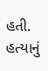હતી. હત્યાનું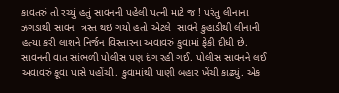કાવતરું તો રચ્યું હતું સાવનની પહેલી પત્ની માટે જ ! પરંતુ લીનાના ઝગડાથી સાવન  ત્રસ્ત થઇ ગયો હતો એટલે  સાવને કુહાડીથી લીનાની હત્યા કરી લાશને નિર્જન વિસ્તારના અવાવરું કુવામાં ફેકી દીધી છે.  સાવનની વાત સાંભળી પોલીસ પણ દંગ રહી ગઈ. પોલીસ સાવનને લઈ અવાવરું કૂવા પાસે પહોંચી. કુવામાંથી પાણી બહાર ખેંચી કાઢ્યું. એક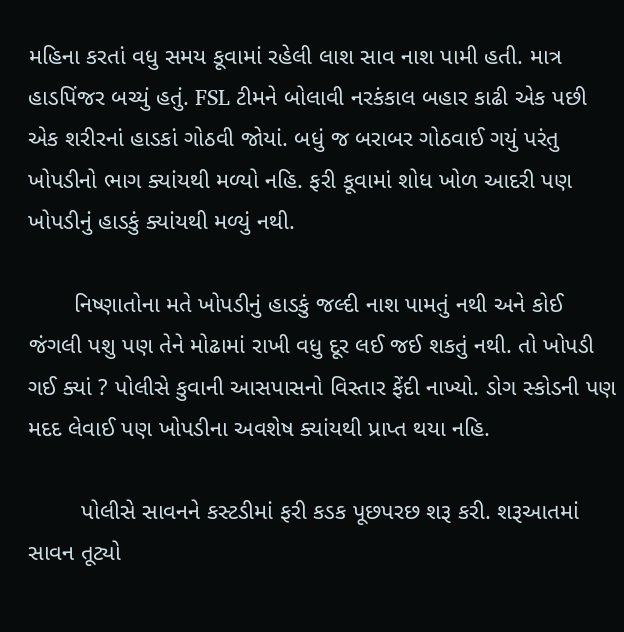મહિના કરતાં વધુ સમય કૂવામાં રહેલી લાશ સાવ નાશ પામી હતી. માત્ર હાડપિંજર બચ્યું હતું. FSL ટીમને બોલાવી નરકંકાલ બહાર કાઢી એક પછી એક શરીરનાં હાડકાં ગોઠવી જોયાં. બધું જ બરાબર ગોઠવાઈ ગયું પરંતુ ખોપડીનો ભાગ ક્યાંયથી મળ્યો નહિ. ફરી કૂવામાં શોધ ખોળ આદરી પણ ખોપડીનું હાડકું ક્યાંયથી મળ્યું નથી.

       નિષ્ણાતોના મતે ખોપડીનું હાડકું જલ્દી નાશ પામતું નથી અને કોઈ જંગલી પશુ પણ તેને મોઢામાં રાખી વધુ દૂર લઈ જઈ શકતું નથી. તો ખોપડી ગઈ ક્યાં ? પોલીસે કુવાની આસપાસનો વિસ્તાર ફેંદી નાખ્યો. ડોગ સ્કોડની પણ મદદ લેવાઈ પણ ખોપડીના અવશેષ ક્યાંયથી પ્રાપ્ત થયા નહિ.

        પોલીસે સાવનને કસ્ટડીમાં ફરી કડક પૂછપરછ શરૂ કરી. શરૂઆતમાં સાવન તૂટ્યો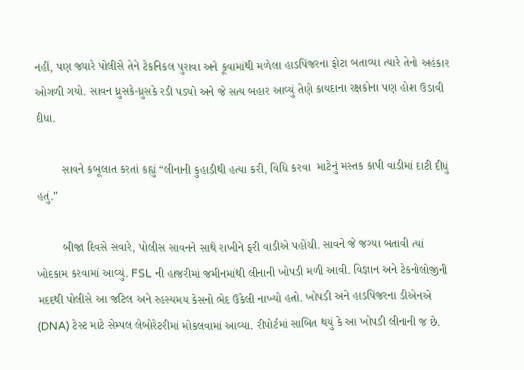નહીં, પણ જ્યારે પોલીસે તેને ટેકનિકલ પુરાવા અને કૂવામાંથી મળેલા હાડપિંજરના ફોટા બતાવ્યા ત્યારે તેનો અહંકાર ઓગળી ગયો. સાવન ધ્રુસકે-ધ્રુસકે રડી પડ્યો અને જે સત્ય બહાર આવ્યું તેણે કાયદાના રક્ષકોના પણ હોશ ઉડાવી દીધા.

        સાવને કબૂલાત કરતાં કહ્યું “લીનાની કુહાડીથી હત્યા કરી, વિધિ કરવા  માટેનું મસ્તક કાપી વાડીમાં દાટી દીધું હતું.”

        બીજા દિવસે સવારે, પોલીસ સાવનને સાથે રાખીને ફરી વાડીએ પહોંચી. સાવને જે જગ્યા બતાવી ત્યાં ખોદકામ કરવામાં આવ્યું. FSL ની હાજરીમાં જમીનમાંથી લીનાની ખોપડી મળી આવી. વિજ્ઞાન અને ટેકનોલોજીની મદદથી પોલીસે આ જટિલ અને રહસ્યમય કેસનો ભેદ ઉકેલી નાખ્યો હતો. ખોપડી અને હાડપિંજરના ડીએનએ (DNA) ટેસ્ટ માટે સેમ્પલ લેબોરેટરીમાં મોકલવામાં આવ્યા. રીપોર્ટમાં સાબિત થયું કે આ ખોપડી લીનાની જ છે.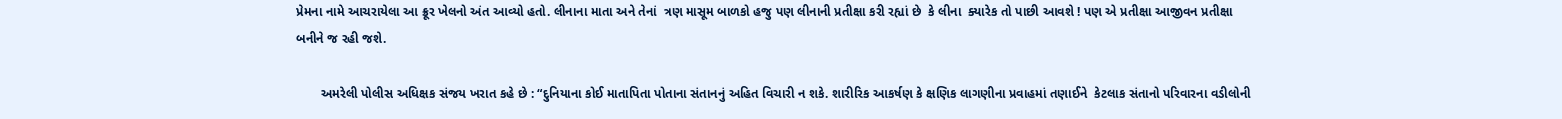પ્રેમના નામે આચરાયેલા આ ક્રૂર ખેલનો અંત આવ્યો હતો. લીનાના માતા અને તેનાં  ત્રણ માસૂમ બાળકો હજુ પણ લીનાની પ્રતીક્ષા કરી રહ્યાં છે  કે લીના  ક્યારેક તો પાછી આવશે ! પણ એ પ્રતીક્ષા આજીવન પ્રતીક્ષા બનીને જ રહી જશે.

       અમરેલી પોલીસ અધિક્ષક સંજય ખરાત કહે છે : “દુનિયાના કોઈ માતાપિતા પોતાના સંતાનનું અહિત વિચારી ન શકે. શારીરિક આકર્ષણ કે ક્ષણિક લાગણીના પ્રવાહમાં તણાઈને  કેટલાક સંતાનો પરિવારના વડીલોની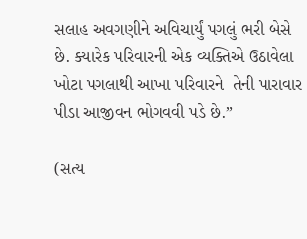સલાહ અવગણીને અવિચાર્યું પગલું ભરી બેસે છે. ક્યારેક પરિવારની એક વ્યક્તિએ ઉઠાવેલા ખોટા પગલાથી આખા પરિવારને  તેની પારાવાર પીડા આજીવન ભોગવવી પડે છે.”

(સત્ય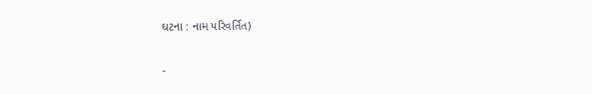ઘટના : નામ પરિવર્તિત)

-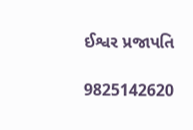ઈશ્વર પ્રજાપતિ

9825142620